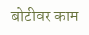बोटीवर काम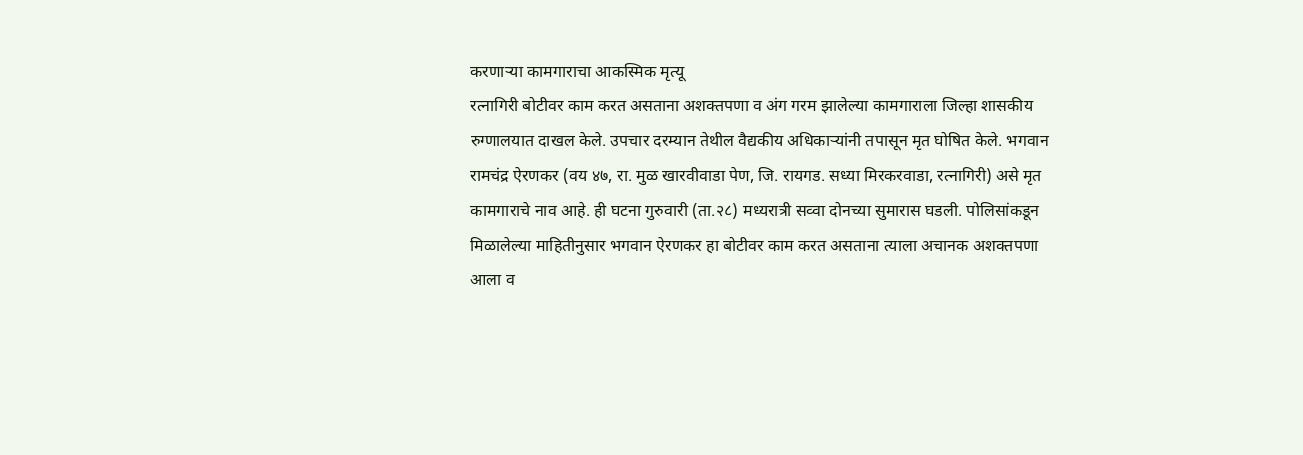करणाऱ्या कामगाराचा आकस्मिक मृत्यू
रत्नागिरी बोटीवर काम करत असताना अशक्तपणा व अंग गरम झालेल्या कामगाराला जिल्हा शासकीय रुग्णालयात दाखल केले. उपचार दरम्यान तेथील वैद्यकीय अधिकाऱ्यांनी तपासून मृत घोषित केले. भगवान रामचंद्र ऐरणकर (वय ४७, रा. मुळ खारवीवाडा पेण, जि. रायगड. सध्या मिरकरवाडा, रत्नागिरी) असे मृत कामगाराचे नाव आहे. ही घटना गुरुवारी (ता.२८) मध्यरात्री सव्वा दोनच्या सुमारास घडली. पोलिसांकडून मिळालेल्या माहितीनुसार भगवान ऐरणकर हा बोटीवर काम करत असताना त्याला अचानक अशक्तपणा आला व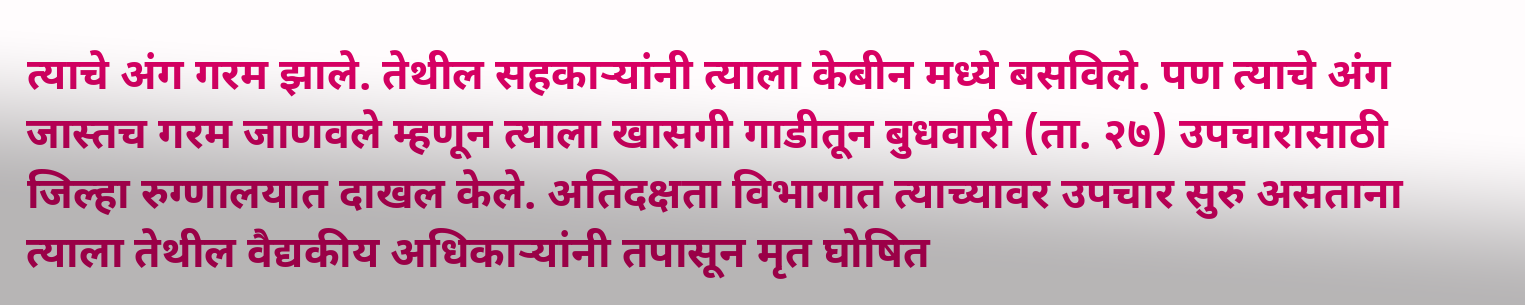त्याचे अंग गरम झाले. तेथील सहकाऱ्यांनी त्याला केबीन मध्ये बसविले. पण त्याचे अंग जास्तच गरम जाणवले म्हणून त्याला खासगी गाडीतून बुधवारी (ता. २७) उपचारासाठी जिल्हा रुग्णालयात दाखल केले. अतिदक्षता विभागात त्याच्यावर उपचार सुरु असताना त्याला तेथील वैद्यकीय अधिकाऱ्यांनी तपासून मृत घोषित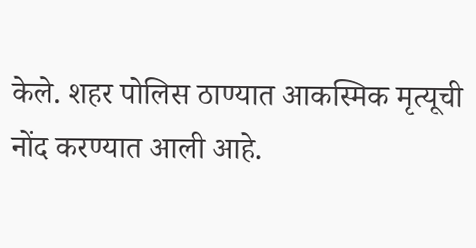केले. शहर पोलिस ठाण्यात आकस्मिक मृत्यूची नोंद करण्यात आली आहे.